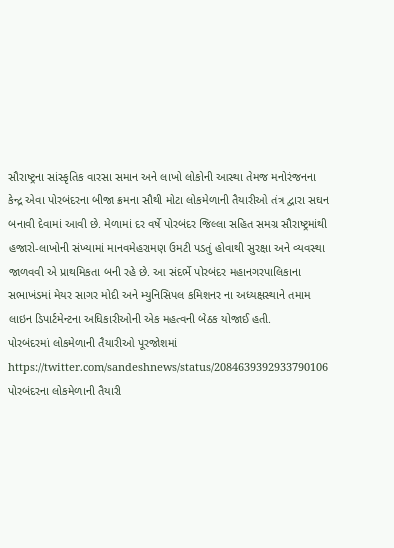સૌરાષ્ટ્રના સાંસ્કૃતિક વારસા સમાન અને લાખો લોકોની આસ્થા તેમજ મનોરંજનના કેન્દ્ર એવા પોરબંદરના બીજા ક્રમના સૌથી મોટા લોકમેળાની તૈયારીઓ તંત્ર દ્વારા સઘન બનાવી દેવામાં આવી છે. મેળામાં દર વર્ષે પોરબંદર જિલ્લા સહિત સમગ્ર સૌરાષ્ટ્રમાંથી હજારો-લાખોની સંખ્યામાં માનવમેહરામણ ઉમટી પડતું હોવાથી સુરક્ષા અને વ્યવસ્થા જાળવવી એ પ્રાથમિકતા બની રહે છે. આ સંદર્ભે પોરબંદર મહાનગરપાલિકાના સભાખંડમાં મેયર સાગર મોદી અને મ્યુનિસિપલ કમિશનર ના અધ્યક્ષસ્થાને તમામ લાઇન ડિપાર્ટમેન્ટના અધિકારીઓની એક મહત્વની બેઠક યોજાઈ હતી.
પોરબંદરમાં લોકમેળાની તૈયારીઓ પૂરજોશમાં
https://twitter.com/sandeshnews/status/2084639392933790106
પોરબંદરના લોકમેળાની તૈયારી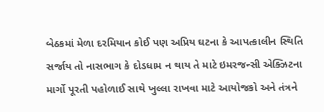બેઠકમાં મેળા દરમિયાન કોઈ પણ અપ્રિય ઘટના કે આપત્કાલીન સ્થિતિ સર્જાય તો નાસભાગ કે દોડધામ ન થાય તે માટે ઇમરજન્સી એક્ઝિટના માર્ગો પૂરતી પહોળાઈ સાથે ખુલ્લા રાખવા માટે આયોજકો અને તંત્રને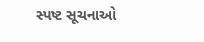સ્પષ્ટ સૂચનાઓ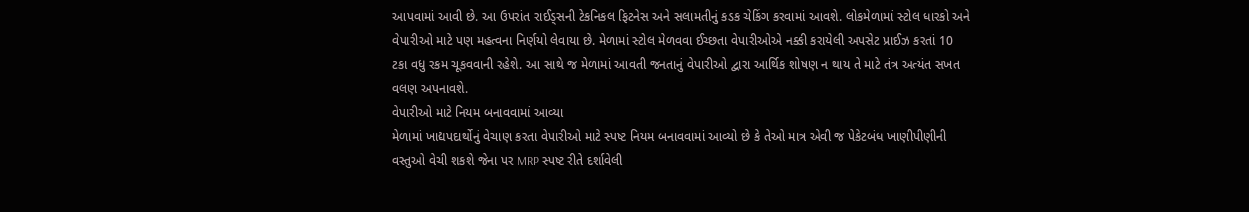આપવામાં આવી છે. આ ઉપરાંત રાઈડ્સની ટેકનિકલ ફિટનેસ અને સલામતીનું કડક ચેકિંગ કરવામાં આવશે. લોકમેળામાં સ્ટોલ ધારકો અને વેપારીઓ માટે પણ મહત્વના નિર્ણયો લેવાયા છે. મેળામાં સ્ટોલ મેળવવા ઈચ્છતા વેપારીઓએ નક્કી કરાયેલી અપસેટ પ્રાઈઝ કરતાં 10 ટકા વધુ રકમ ચૂકવવાની રહેશે. આ સાથે જ મેળામાં આવતી જનતાનું વેપારીઓ દ્વારા આર્થિક શોષણ ન થાય તે માટે તંત્ર અત્યંત સખત વલણ અપનાવશે.
વેપારીઓ માટે નિયમ બનાવવામાં આવ્યા
મેળામાં ખાદ્યપદાર્થોનું વેચાણ કરતા વેપારીઓ માટે સ્પષ્ટ નિયમ બનાવવામાં આવ્યો છે કે તેઓ માત્ર એવી જ પેકેટબંધ ખાણીપીણીની વસ્તુઓ વેચી શકશે જેના પર MRP સ્પષ્ટ રીતે દર્શાવેલી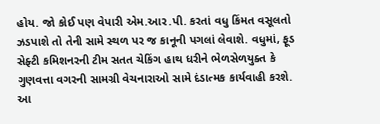હોય. જો કોઈ પણ વેપારી એમ.આર.પી. કરતાં વધુ કિંમત વસૂલતો ઝડપાશે તો તેની સામે સ્થળ પર જ કાનૂની પગલાં લેવાશે. વધુમાં, ફૂડ સેફ્ટી કમિશનરની ટીમ સતત ચેકિંગ હાથ ધરીને ભેળસેળયુક્ત કે ગુણવત્તા વગરની સામગ્રી વેચનારાઓ સામે દંડાત્મક કાર્યવાહી કરશે.
આ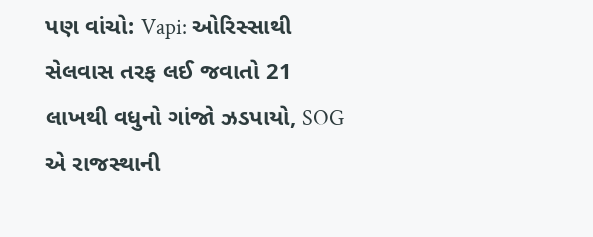પણ વાંચો: Vapi: ઓરિસ્સાથી સેલવાસ તરફ લઈ જવાતો 21 લાખથી વધુનો ગાંજો ઝડપાયો, SOG એ રાજસ્થાની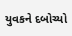યુવકને દબોચ્યો